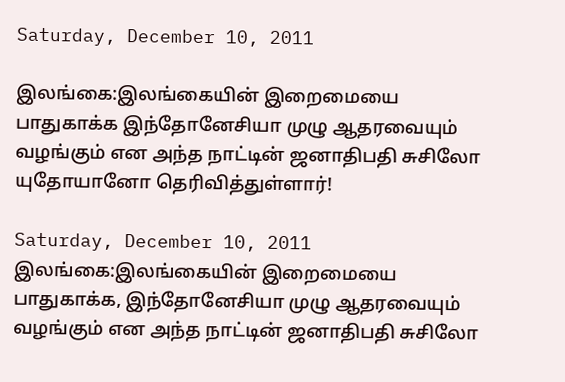Saturday, December 10, 2011

இலங்கை:இலங்கையின் இறைமையை பாதுகாக்க இந்தோனேசியா முழு ஆதரவையும் வழங்கும் என அந்த நாட்டின் ஜனாதிபதி சுசிலோ யுதோயானோ தெரிவித்துள்ளார்!

Saturday, December 10, 2011
இலங்கை:இலங்கையின் இறைமையை பாதுகாக்க, இந்தோனேசியா முழு ஆதரவையும் வழங்கும் என அந்த நாட்டின் ஜனாதிபதி சுசிலோ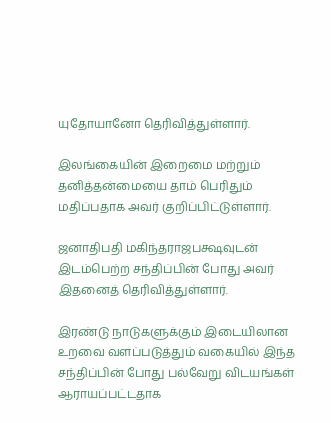யுதோயானோ தெரிவித்துள்ளார்.

இலங்கையின் இறைமை மற்றும் தனித்தன்மையை தாம் பெரிதும் மதிப்பதாக அவர் குறிப்பிட்டுள்ளார்.

ஜனாதிபதி மகிந்தராஜபக்ஷவுடன் இடம்பெற்ற சந்திப்பின் போது அவர் இதனைத் தெரிவித்துள்ளார்.

இரண்டு நாடுகளுக்கும் இடையிலான உறவை வளப்படுத்தும் வகையில் இந்த சந்திப்பின் போது பல்வேறு விடயங்கள் ஆராயப்பட்டதாக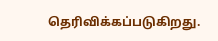தெரிவிக்கப்படுகிறது.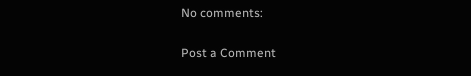No comments:

Post a Comment